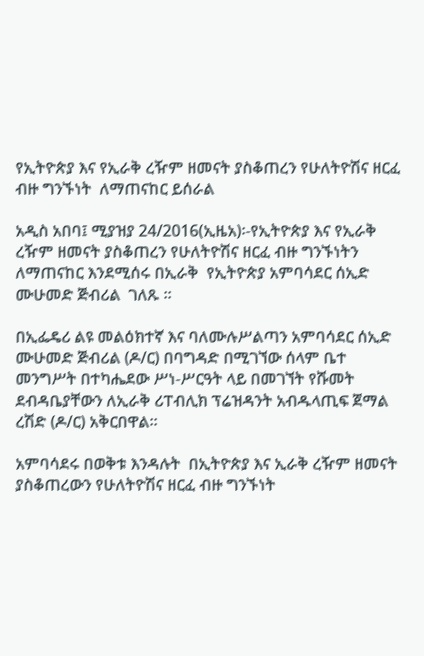የኢትዮጵያ እና የኢራቅ ረዥም ዘመናት ያስቆጠረን የሁለትዮሽና ዘርፈ ብዙ ግንኙነት  ለማጠናከር ይሰራል

አዲስ አበባ፤ ሚያዝያ 24/2016(ኢዜአ)፡-የኢትዮጵያ እና የኢራቅ ረዥም ዘመናት ያስቆጠረን የሁለትዮሽና ዘርፈ ብዙ ግንኙነትን  ለማጠናከር እንደሚሰሩ በኢራቅ  የኢትዮጵያ አምባሳደር ሰኢድ ሙሁመድ ጅብሪል  ገለጹ ።

በኢፌዴሪ ልዩ መልዕክተኛ እና ባለሙሉሥልጣን አምባሳደር ሰኢድ ሙሁመድ ጅብሪል (ዶ/ር) በባግዳድ በሚገኘው ሰላም ቤተ መንግሥት በተካሔደው ሥነ-ሥርዓት ላይ በመገኘት የሹመት ደብዳቤያቸውን ለኢራቅ ሪፐብሊክ ፕሬዝዳንት አብዱላጢፍ ጀማል ረሽድ (ዶ/ር) አቅርበዋል።

አምባሳደሩ በወቅቱ እንዳሉት  በኢትዮጵያ እና ኢራቅ ረዥም ዘመናት ያስቆጠረውን የሁለትዮሽና ዘርፈ ብዙ ግንኙነት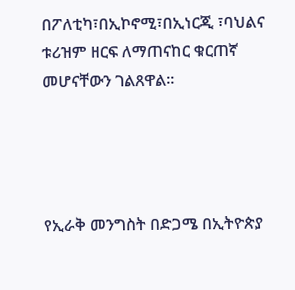በፖለቲካ፣በኢኮኖሚ፣በኢነርጂ ፣ባህልና ቱሪዝም ዘርፍ ለማጠናከር ቁርጠኛ መሆናቸውን ገልጸዋል።




የኢራቅ መንግስት በድጋሜ በኢትዮጵያ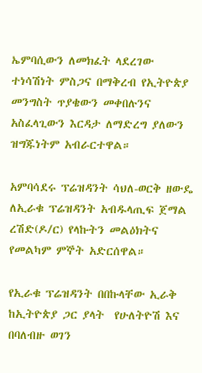ኤምባሲውን ለመክፈት ላደረገው ተነሳሽነት ምስጋና በማቅረብ የኢትዮጵያ መንግስት ጥያቄውን መቀበሉንና አስፈላጊውን እርዳታ ለማድረግ ያለውን ዝግጁነትም አብራርተዋል።

አምባሳደሩ ፕሬዝዳንት ሳህለ-ወርቅ ዘውዴ ለኢራቁ ፕሬዝዳንት አብዱላጢፍ ጀማል ረሽድ(ዶ/ር) የላኩትን መልዕክትና  የመልካም ምኞት አድርሰዋል።

የኢራቁ ፕሬዝዳንት በበኩላቸው ኢራቅ ከኢትዮጵያ ጋር ያላት  የሁለትዮሽ እና በባለብዙ ወገን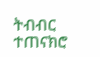ትብብር ተጠናክሮ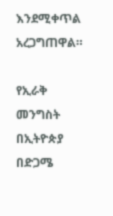እንደሚቀጥል  አረጋግጠዋል።

የኢራቅ መንግስት በኢትዮጵያ በድጋሜ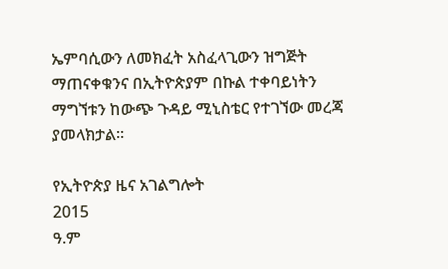ኤምባሲውን ለመክፈት አስፈላጊውን ዝግጅት ማጠናቀቁንና በኢትዮጵያም በኩል ተቀባይነትን ማግኘቱን ከውጭ ጉዳይ ሚኒስቴር የተገኘው መረጃ ያመላክታል።

የኢትዮጵያ ዜና አገልግሎት
2015
ዓ.ም